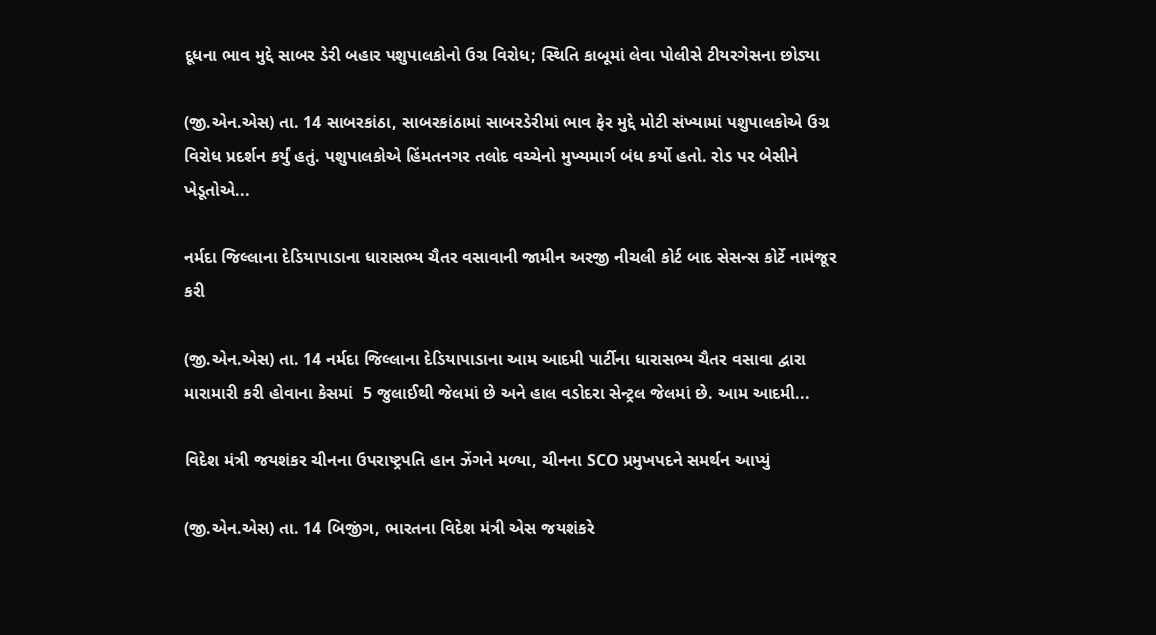દૂધના ભાવ મુદ્દે સાબર ડેરી બહાર પશુપાલકોનો ઉગ્ર વિરોધ; સ્થિતિ કાબૂમાં લેવા પોલીસે ટીયરગેસના છોડ્યા

(જી.એન.એસ) તા. 14 સાબરકાંઠા, સાબરકાંઠામાં સાબરડેરીમાં ભાવ ફેર મુદ્દે મોટી સંખ્યામાં પશુપાલકોએ ઉગ્ર વિરોધ પ્રદર્શન કર્યું હતું. પશુપાલકોએ હિંમતનગર તલોદ વચ્ચેનો મુખ્યમાર્ગ બંધ કર્યો હતો. રોડ પર બેસીને ખેડૂતોએ...

નર્મદા જિલ્લાના દેડિયાપાડાના ધારાસભ્ય ચૈતર વસાવાની જામીન અરજી નીચલી કોર્ટ બાદ સેસન્સ કોર્ટે નામંજૂર કરી

(જી.એન.એસ) તા. 14 નર્મદા જિલ્લાના દેડિયાપાડાના આમ આદમી પાર્ટીના ધારાસભ્ય ચૈતર વસાવા દ્વારા મારામારી કરી હોવાના કેસમાં  5 જુલાઈથી જેલમાં છે અને હાલ વડોદરા સેન્ટ્રલ જેલમાં છે. આમ આદમી...

વિદેશ મંત્રી જયશંકર ચીનના ઉપરાષ્ટ્રપતિ હાન ઝેંગને મળ્યા, ચીનના SCO પ્રમુખપદને સમર્થન આપ્યું

(જી.એન.એસ) તા. 14 બિજીંગ, ભારતના વિદેશ મંત્રી એસ જયશંકરે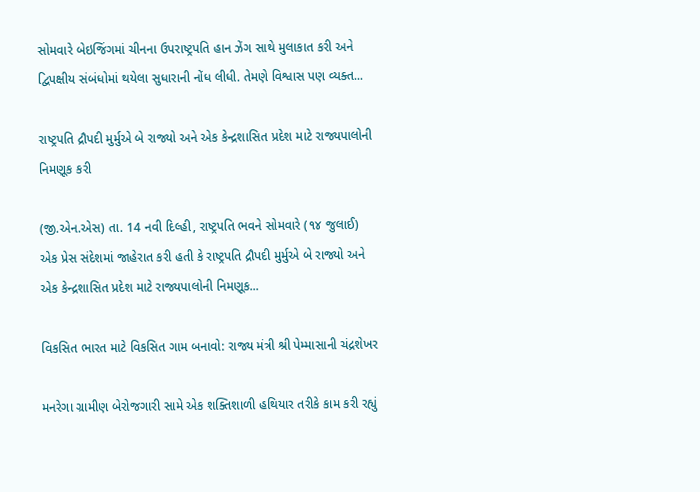સોમવારે બેઇજિંગમાં ચીનના ઉપરાષ્ટ્રપતિ હાન ઝેંગ સાથે મુલાકાત કરી અને દ્વિપક્ષીય સંબંધોમાં થયેલા સુધારાની નોંધ લીધી. તેમણે વિશ્વાસ પણ વ્યક્ત...

રાષ્ટ્રપતિ દ્રૌપદી મુર્મુએ બે રાજ્યો અને એક કેન્દ્રશાસિત પ્રદેશ માટે રાજ્યપાલોની નિમણૂક કરી

(જી.એન.એસ) તા. 14 નવી દિલ્હી, રાષ્ટ્રપતિ ભવને સોમવારે (૧૪ જુલાઈ) એક પ્રેસ સંદેશમાં જાહેરાત કરી હતી કે રાષ્ટ્રપતિ દ્રૌપદી મુર્મુએ બે રાજ્યો અને એક કેન્દ્રશાસિત પ્રદેશ માટે રાજ્યપાલોની નિમણૂક...

વિકસિત ભારત માટે વિકસિત ગામ બનાવો: રાજ્ય મંત્રી શ્રી પેમ્માસાની ચંદ્રશેખર

મનરેગા ગ્રામીણ બેરોજગારી સામે એક શક્તિશાળી હથિયાર તરીકે કામ કરી રહ્યું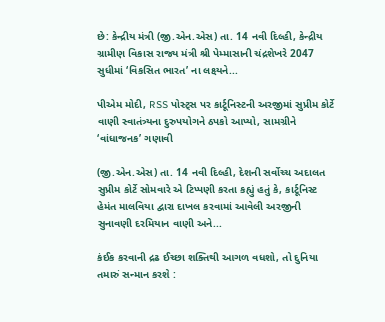છે: કેન્દ્રીય મંત્રી (જી.એન.એસ) તા. 14 નવી દિલ્હી, કેન્દ્રીય ગ્રામીણ વિકાસ રાજ્ય મંત્રી શ્રી પેમ્માસાની ચંદ્રશેખરે 2047 સુધીમાં ‘વિકસિત ભારત’ ના લક્ષ્યને...

પીએમ મોદી, RSS પોસ્ટ્સ પર કાર્ટૂનિસ્ટની અરજીમાં સુપ્રીમ કોર્ટે વાણી સ્વાતંત્ર્યના દુરુપયોગને ઠપકો આપ્યો, સામગ્રીને ‘વાંધાજનક’ ગણાવી

(જી.એન.એસ) તા. 14 નવી દિલ્હી, દેશની સર્વોચ્ચ અદાલત સુપ્રીમ કોર્ટે સોમવારે એ ટિપ્પણી કરતા કહ્યું હતું કે, કાર્ટૂનિસ્ટ હેમંત માલવિયા દ્વારા દાખલ કરવામાં આવેલી અરજીની સુનાવણી દરમિયાન વાણી અને...

કંઈક કરવાની દ્રઢ ઈચ્છા શક્તિથી આગળ વધશો, તો દુનિયા તમારું સન્માન કરશે :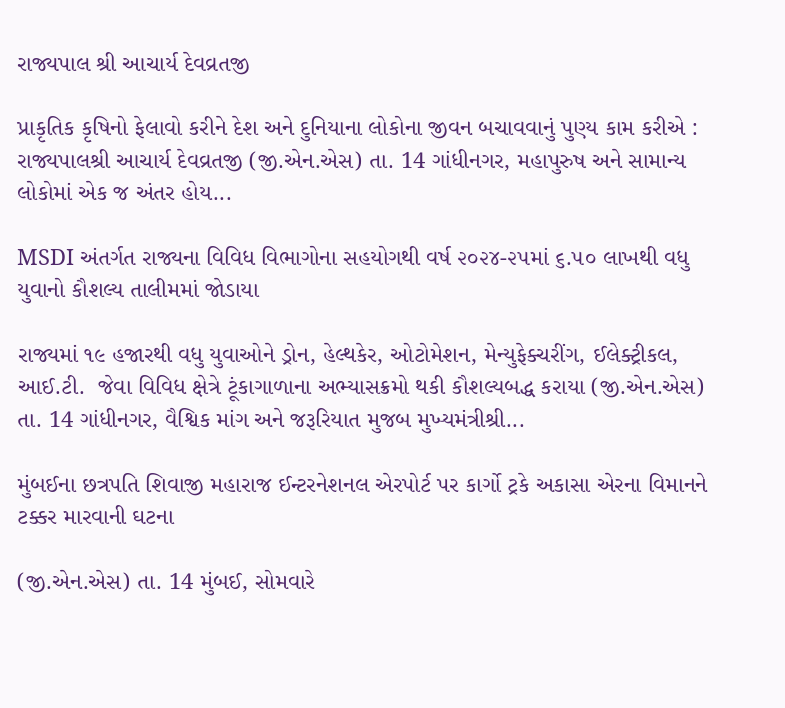રાજ્યપાલ શ્રી આચાર્ય દેવવ્રતજી

પ્રાકૃતિક કૃષિનો ફેલાવો કરીને દેશ અને દુનિયાના લોકોના જીવન બચાવવાનું પુણ્ય કામ કરીએ : રાજ્યપાલશ્રી આચાર્ય દેવવ્રતજી (જી.એન.એસ) તા. 14 ગાંધીનગર, મહાપુરુષ અને સામાન્ય લોકોમાં એક જ અંતર હોય...

MSDI અંતર્ગત રાજ્યના વિવિધ વિભાગોના સહયોગથી વર્ષ ૨૦૨૪-૨૫માં ૬.૫૦ લાખથી વધુ યુવાનો કૌશલ્ય તાલીમમાં જોડાયા

રાજ્યમાં ૧૯ હજારથી વધુ યુવાઓને ડ્રોન, હેલ્થકેર, ઓટોમેશન, મેન્યુફેક્ચરીંગ, ઈલેક્ટ્રીકલ, આઈ.ટી.  જેવા વિવિધ ક્ષેત્રે ટૂંકાગાળાના અભ્યાસક્રમો થકી કૌશલ્યબદ્ધ કરાયા (જી.એન.એસ) તા. 14 ગાંધીનગર, વૈશ્વિક માંગ અને જરૂરિયાત મુજબ મુખ્યમંત્રીશ્રી...

મુંબઈના છત્રપતિ શિવાજી મહારાજ ઈન્ટરનેશનલ એરપોર્ટ પર કાર્ગો ટ્રકે અકાસા એરના વિમાનને ટક્કર મારવાની ઘટના

(જી.એન.એસ) તા. 14 મુંબઈ, સોમવારે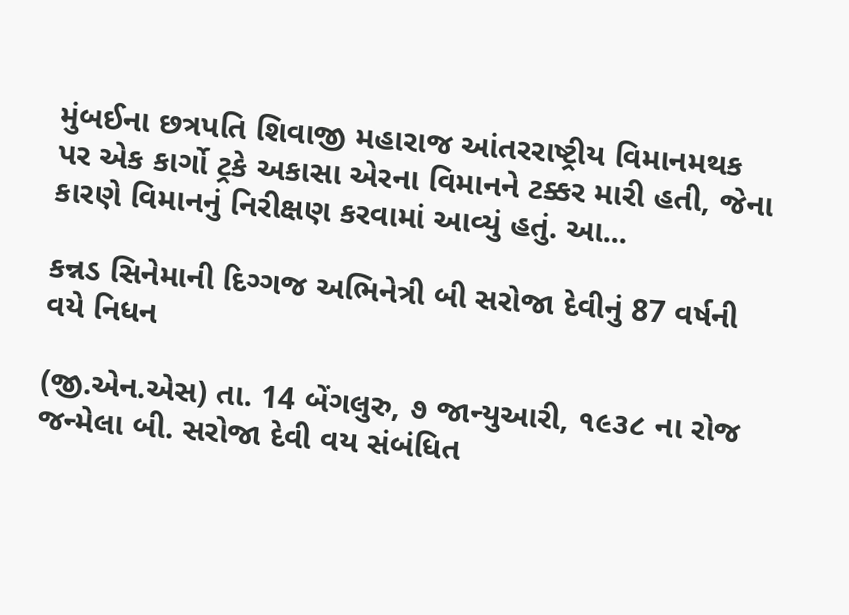મુંબઈના છત્રપતિ શિવાજી મહારાજ આંતરરાષ્ટ્રીય વિમાનમથક પર એક કાર્ગો ટ્રકે અકાસા એરના વિમાનને ટક્કર મારી હતી, જેના કારણે વિમાનનું નિરીક્ષણ કરવામાં આવ્યું હતું. આ...

કન્નડ સિનેમાની દિગ્ગજ અભિનેત્રી બી સરોજા દેવીનું 87 વર્ષની વયે નિધન

(જી.એન.એસ) તા. 14 બેંગલુરુ, ૭ જાન્યુઆરી, ૧૯૩૮ ના રોજ જન્મેલા બી. સરોજા દેવી વય સંબંધિત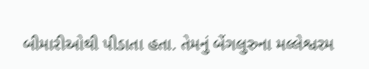બીમારીઓથી પીડાતા હતા. તેમનું બેંગલુરુના મલ્લેશ્વરમ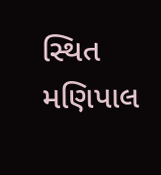સ્થિત મણિપાલ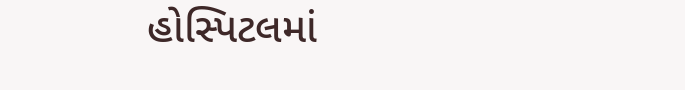હોસ્પિટલમાં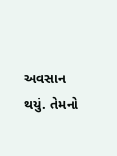અવસાન થયું. તેમનો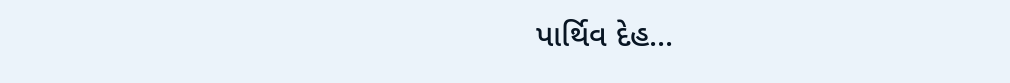પાર્થિવ દેહ...